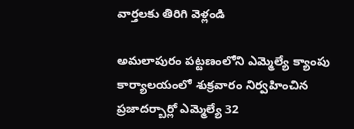వార్తలకు తిరిగి వెళ్లండి

అమలాపురం పట్టణంలోని ఎమ్మెల్యే క్యాంపు కార్యాలయంలో శుక్రవారం నిర్వహించిన ప్రజాదర్బార్లో ఎమ్మెల్యే 32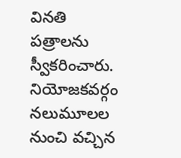వినతి పత్రాలను స్వీకరించారు. నియోజకవర్గం నలుమూలల నుంచి వచ్చిన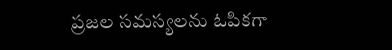ప్రజల సమస్యలను ఓపికగా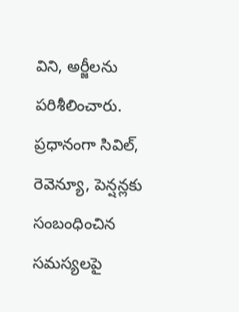విని, అర్జీలను పరిశీలించారు.
ప్రధానంగా సివిల్, రెవెన్యూ, పెన్షన్లకు సంబంధించిన సమస్యలపై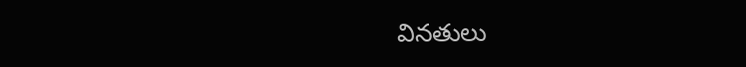వినతులు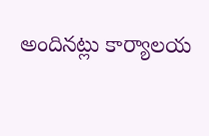అందినట్లు కార్యాలయ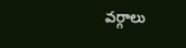వర్గాలు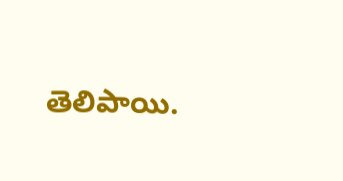తెలిపాయి.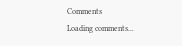Comments
Loading comments...